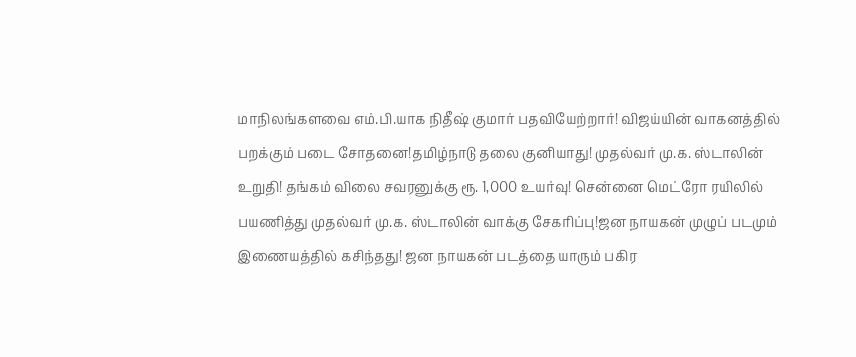மாநிலங்களவை எம்.பி.யாக நிதீஷ் குமார் பதவியேற்றார்! விஜய்யின் வாகனத்தில் பறக்கும் படை சோதனை!தமிழ்நாடு தலை குனியாது! முதல்வர் மு.க. ஸ்டாலின் உறுதி! தங்கம் விலை சவரனுக்கு ரூ. 1,000 உயர்வு! சென்னை மெட்ரோ ரயிலில் பயணித்து முதல்வர் மு.க. ஸ்டாலின் வாக்கு சேகரிப்பு!ஜன நாயகன் முழுப் படமும் இணையத்தில் கசிந்தது! ஜன நாயகன் படத்தை யாரும் பகிர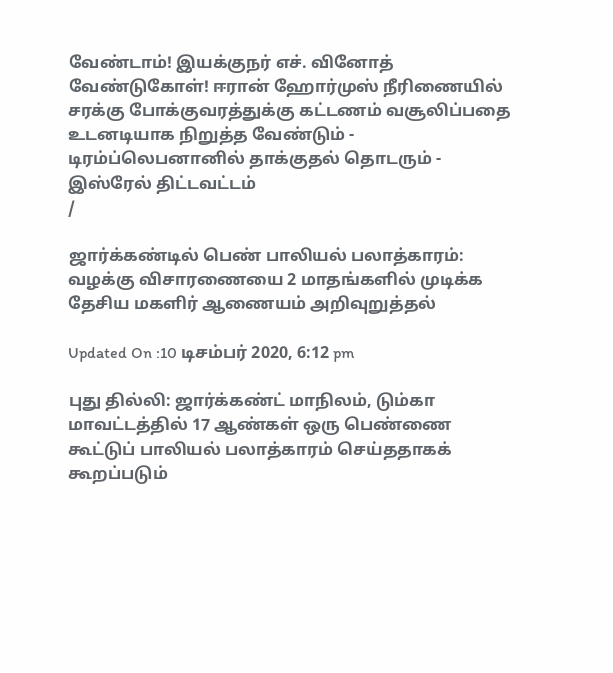வேண்டாம்! இயக்குநர் எச். வினோத் வேண்டுகோள்! ஈரான் ஹோர்முஸ் நீரிணையில் சரக்கு போக்குவரத்துக்கு கட்டணம் வசூலிப்பதை உடனடியாக நிறுத்த வேண்டும் - டிரம்ப்லெபனானில் தாக்குதல் தொடரும் - இஸ்ரேல் திட்டவட்டம்
/

ஜார்க்கண்டில் பெண் பாலியல் பலாத்காரம்: வழக்கு விசாரணையை 2 மாதங்களில் முடிக்க தேசிய மகளிர் ஆணையம் அறிவுறுத்தல்

Updated On :10 டிசம்பர் 2020, 6:12 pm

புது தில்லி: ஜார்க்கண்ட் மாநிலம், டும்கா மாவட்டத்தில் 17 ஆண்கள் ஒரு பெண்ணை கூட்டுப் பாலியல் பலாத்காரம் செய்ததாகக் கூறப்படும்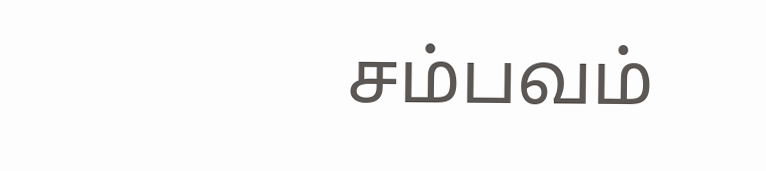சம்பவம்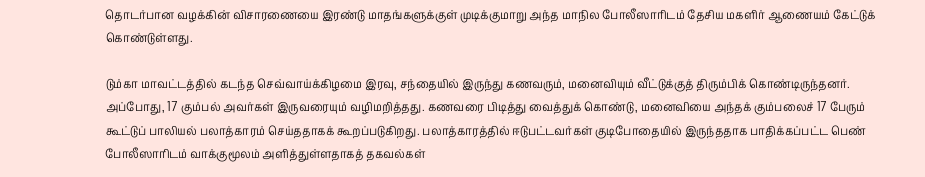தொடர்பான வழக்கின் விசாரணையை இரண்டு மாதங்களுக்குள் முடிக்குமாறு அந்த மாநில போலீஸாரிடம் தேசிய மகளிர் ஆணையம் கேட்டுக் கொண்டுள்ளது.

டும்கா மாவட்டத்தில் கடந்த செவ்வாய்க்கிழமை இரவு, சந்தையில் இருந்து கணவரும், மனைவியும் வீட்டுக்குத் திரும்பிக் கொண்டிருந்தனர். அப்போது, 17 கும்பல் அவர்கள் இருவரையும் வழிமறித்தது. கணவரை பிடித்து வைத்துக் கொண்டு, மனைவியை அந்தக் கும்பலைச் 17 பேரும் கூட்டுப் பாலியல் பலாத்காரம் செய்ததாகக் கூறப்படுகிறது. பலாத்காரத்தில் ஈடுபட்டவர்கள் குடிபோதையில் இருந்ததாக பாதிக்கப்பட்ட பெண் போலீஸாரிடம் வாக்குமூலம் அளித்துள்ளதாகத் தகவல்கள்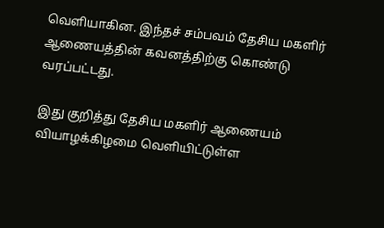வெளியாகின. இந்தச் சம்பவம் தேசிய மகளிர் ஆணையத்தின் கவனத்திற்கு கொண்டு வரப்பட்டது.

இது குறித்து தேசிய மகளிர் ஆணையம் வியாழக்கிழமை வெளியிட்டுள்ள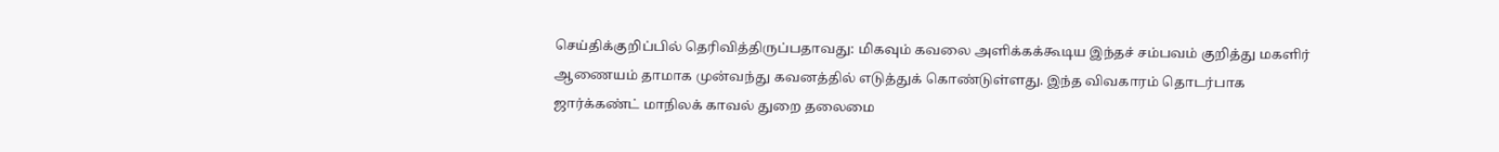செய்திக்குறிப்பில் தெரிவித்திருப்பதாவது: மிகவும் கவலை அளிக்கக்கூடிய இந்தச் சம்பவம் குறித்து மகளிர் ஆணையம் தாமாக முன்வந்து கவனத்தில் எடுத்துக் கொண்டுள்ளது. இந்த விவகாரம் தொடர்பாக ஜார்க்கண்ட் மாநிலக் காவல் துறை தலைமை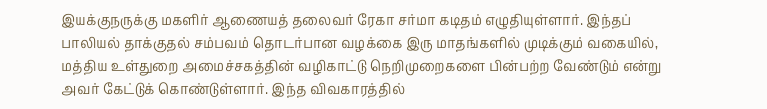இயக்குநருக்கு மகளிர் ஆணையத் தலைவர் ரேகா சர்மா கடிதம் எழுதியுள்ளார். இந்தப் பாலியல் தாக்குதல் சம்பவம் தொடர்பான வழக்கை இரு மாதங்களில் முடிக்கும் வகையில், மத்திய உள்துறை அமைச்சகத்தின் வழிகாட்டு நெறிமுறைகளை பின்பற்ற வேண்டும் என்று அவர் கேட்டுக் கொண்டுள்ளார். இந்த விவகாரத்தில்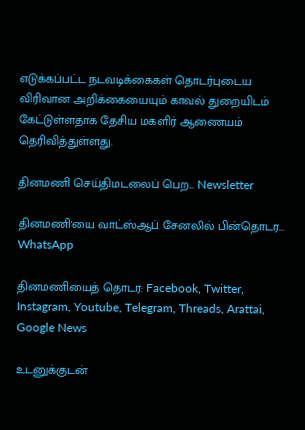எடுக்கப்பட்ட நடவடிக்கைகள் தொடர்புடைய விரிவான அறிக்கையையும் காவல் துறையிடம் கேட்டுள்ளதாக தேசிய மகளிர் ஆணையம் தெரிவித்துள்ளது.

தினமணி செய்திமடலைப் பெற... Newsletter

தினமணி'யை வாட்ஸ்ஆப் சேனலில் பின்தொடர... WhatsApp

தினமணியைத் தொடர: Facebook, Twitter, Instagram, Youtube, Telegram, Threads, Arattai, Google News

உடனுக்குடன்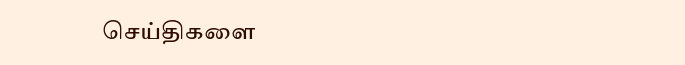செய்திகளை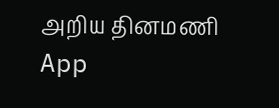அறிய தினமணி App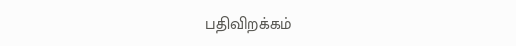பதிவிறக்கம்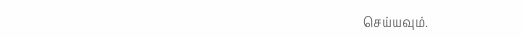செய்யவும்.